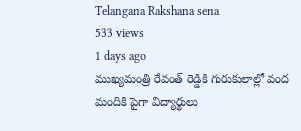Telangana Rakshana sena
533 views
1 days ago
ముఖ్యమంత్రి రేవంత్ రెడ్డికి గురుకులాల్లో వంద మందికి పైగా విద్యార్థులు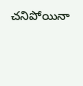చనిపోయినా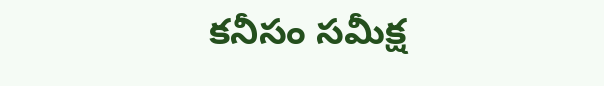కనీసం సమీక్ష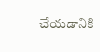చేయడానికి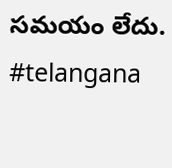సమయం లేదు. #telangana